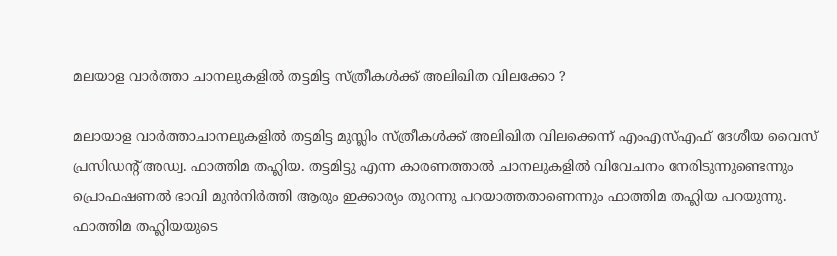മലയാള വാര്‍ത്താ ചാനലുകളില്‍ തട്ടമിട്ട സ്ത്രീകള്‍ക്ക് അലിഖിത വിലക്കോ ?

മലായാള വാര്‍ത്താചാനലുകളില്‍ തട്ടമിട്ട മുസ്ലിം സ്ത്രീകള്‍ക്ക് അലിഖിത വിലക്കെന്ന് എംഎസ്എഫ് ദേശീയ വൈസ് പ്രസിഡന്റ് അഡ്വ. ഫാത്തിമ തഹ്ലിയ. തട്ടമിട്ടു എന്ന കാരണത്താല്‍ ചാനലുകളില്‍ വിവേചനം നേരിടുന്നുണ്ടെന്നും പ്രൊഫഷണല്‍ ഭാവി മുന്‍നിര്‍ത്തി ആരും ഇക്കാര്യം തുറന്നു പറയാത്തതാണെന്നും ഫാത്തിമ തഹ്ലിയ പറയുന്നു. ഫാത്തിമ തഹ്ലിയയുടെ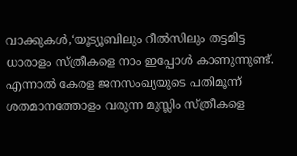വാക്കുകള്‍,‘യൂട്യൂബിലും റീല്‍സിലും തട്ടമിട്ട ധാരാളം സ്ത്രീകളെ നാം ഇപ്പോള്‍ കാണുന്നുണ്ട്. എന്നാല്‍ കേരള ജനസംഖ്യയുടെ പതിമൂന്ന് ശതമാനത്തോളം വരുന്ന മുസ്ലിം സ്ത്രീകളെ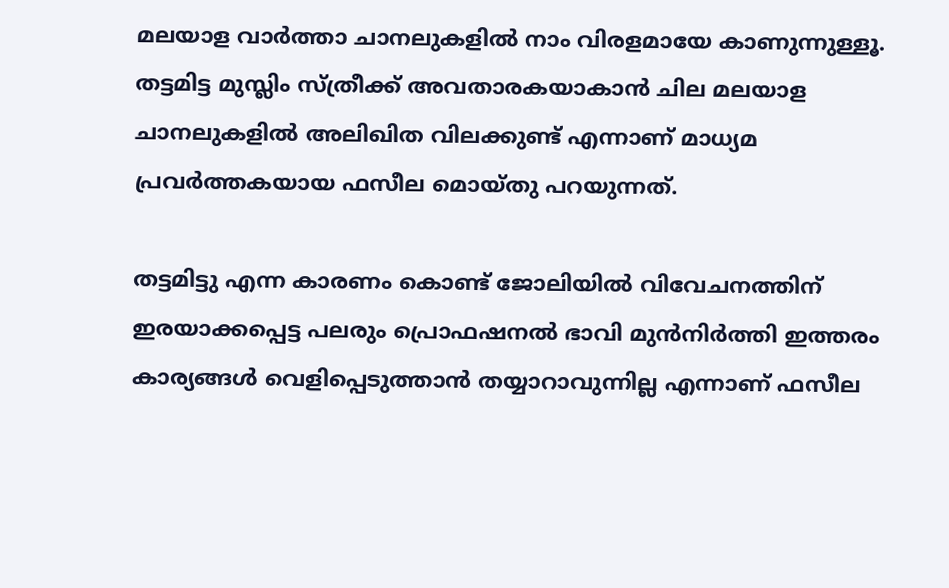മലയാള വാര്‍ത്താ ചാനലുകളില്‍ നാം വിരളമായേ കാണുന്നുള്ളൂ. തട്ടമിട്ട മുസ്ലിം സ്ത്രീക്ക് അവതാരകയാകാന്‍ ചില മലയാള ചാനലുകളില്‍ അലിഖിത വിലക്കുണ്ട് എന്നാണ് മാധ്യമ പ്രവര്‍ത്തകയായ ഫസീല മൊയ്തു പറയുന്നത്.

തട്ടമിട്ടു എന്ന കാരണം കൊണ്ട് ജോലിയില്‍ വിവേചനത്തിന് ഇരയാക്കപ്പെട്ട പലരും പ്രൊഫഷനല്‍ ഭാവി മുന്‍നിര്‍ത്തി ഇത്തരം കാര്യങ്ങള്‍ വെളിപ്പെടുത്താന്‍ തയ്യാറാവുന്നില്ല എന്നാണ് ഫസീല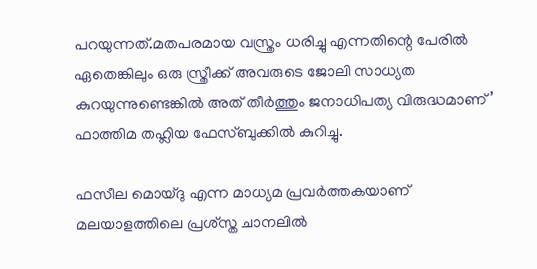പറയുന്നത്.മതപരമായ വസ്ത്രം ധരിച്ചു എന്നതിന്റെ പേരില്‍ ഏതെങ്കിലും ഒരു സ്ത്രീക്ക് അവരുടെ ജോലി സാധ്യത കുറയുന്നുണ്ടെങ്കില്‍ അത് തീര്‍ത്തും ജനാധിപത്യ വിരുദ്ധമാണ്’ ഫാത്തിമ തഹ്ലിയ ഫേസ്ബുക്കില്‍ കുറിച്ചു.

ഫസീല മൊയ്ദു എന്ന മാധ്യമ പ്രവര്‍ത്തകയാണ് മലയാളത്തിലെ പ്രശ്‌സ്ത ചാനലില്‍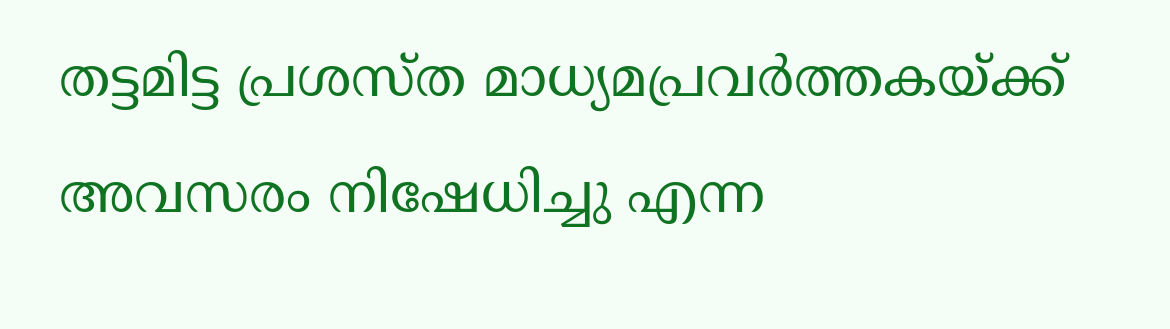തട്ടമിട്ട പ്രശസ്ത മാധ്യമപ്രവര്‍ത്തകയ്ക്ക് അവസരം നിഷേധിച്ചു എന്ന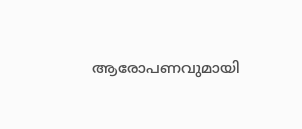ആരോപണവുമായി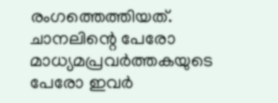രംഗത്തെത്തിയത്. ചാനലിന്റെ പേരോ മാധ്യമപ്രവര്‍ത്തകയുടെ പേരോ ഇവര്‍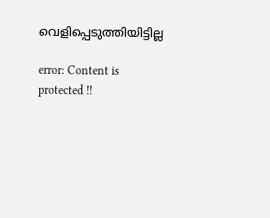വെളിപ്പെടുത്തിയിട്ടില്ല

error: Content is protected !!